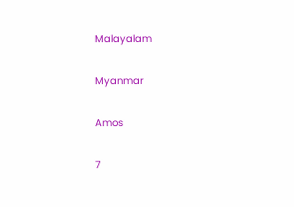Malayalam

Myanmar

Amos

7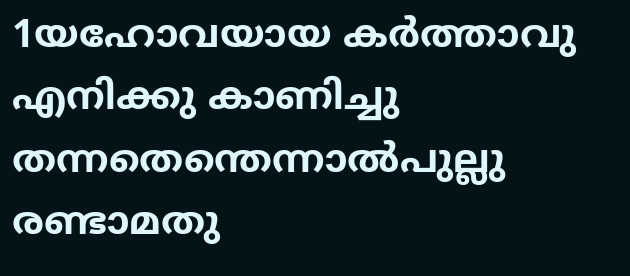1യഹോവയായ കര്‍ത്താവു എനിക്കു കാണിച്ചു തന്നതെന്തെന്നാല്‍പുല്ലു രണ്ടാമതു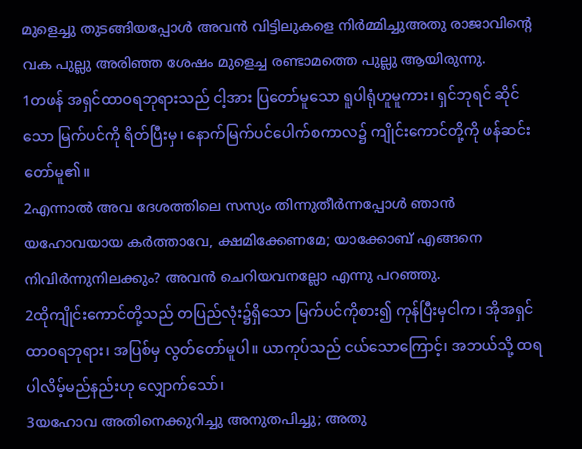മുളെച്ചു തുടങ്ങിയപ്പോള്‍ അവന്‍ വിട്ടിലുകളെ നിര്‍മ്മിച്ചുഅതു രാജാവിന്റെ വക പുല്ലു അരിഞ്ഞ ശേഷം മുളെച്ച രണ്ടാമത്തെ പുല്ലു ആയിരുന്നു.
1တဖန် အရှင်ထာဝရဘုရားသည် ငါ့အား ပြတော်မူသော ရူပါရုံဟူမူကား၊ ရှင်ဘုရင် ဆိုင်သော မြက်ပင်ကို ရိတ်ပြီးမှ၊ နောက်မြက်ပင်ပေါက်စကာလ၌ ကျိုင်းကောင်တို့ကို ဖန်ဆင်းတော်မူ၏။
2എന്നാല്‍ അവ ദേശത്തിലെ സസ്യം തിന്നുതീര്‍ന്നപ്പോള്‍ ഞാന്‍ യഹോവയായ കര്‍ത്താവേ, ക്ഷമിക്കേണമേ; യാക്കോബ് എങ്ങനെ നിവിര്‍ന്നുനിലക്കും? അവന്‍ ചെറിയവനല്ലോ എന്നു പറഞ്ഞു.
2ထိုကျိုင်းကောင်တို့သည် တပြည်လုံး၌ရှိသော မြက်ပင်ကိုစား၍ ကုန်ပြီးမှငါက၊ အိုအရှင်ထာဝရဘုရား၊ အပြစ်မှ လွတ်တော်မူပါ။ ယာကုပ်သည် ငယ်သောကြောင့်၊ အဘယ်သို့ ထရပါလိမ့်မည်နည်းဟု လျှောက်သော်၊
3യഹോവ അതിനെക്കുറിച്ചു അനുതപിച്ചു; അതു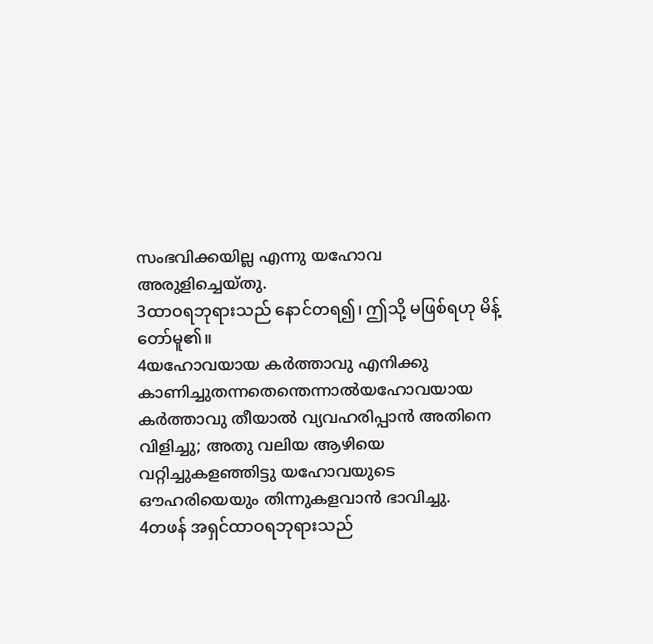സംഭവിക്കയില്ല എന്നു യഹോവ അരുളിച്ചെയ്തു.
3ထာဝရဘုရားသည် နောင်တရ၍၊ ဤသို့ မဖြစ်ရဟု မိန့်တော်မူ၏။
4യഹോവയായ കര്‍ത്താവു എനിക്കു കാണിച്ചുതന്നതെന്തെന്നാല്‍യഹോവയായ കര്‍ത്താവു തീയാല്‍ വ്യവഹരിപ്പാന്‍ അതിനെ വിളിച്ചു; അതു വലിയ ആഴിയെ വറ്റിച്ചുകളഞ്ഞിട്ടു യഹോവയുടെ ഔഹരിയെയും തിന്നുകളവാന്‍ ഭാവിച്ചു.
4တဖန် အရှင်ထာဝရဘုရားသည်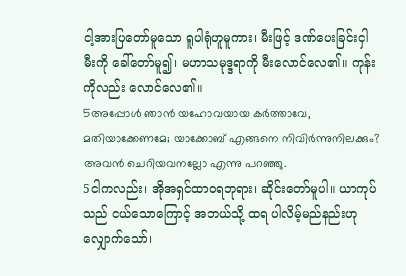ငါ့အားပြတော်မူသော ရူပါရုံဟူမူကား၊ မီးဖြင့် ဒဏ်ပေးခြင်းငှါ မီးကို ခေါ်တော်မူ၍၊ မဟာသမုဒ္ဒရာကို မီးလောင်လေ၏။ ကုန်းကိုလည်း လောင်လေ၏။
5അപ്പോള്‍ ഞാന്‍ യഹോവയായ കര്‍ത്താവേ, മതിയാക്കേണമേ; യാക്കോബ് എങ്ങനെ നിവിര്‍ന്നുനിലക്കും? അവന്‍ ചെറിയവനല്ലോ എന്നു പറഞ്ഞു.
5ငါကလည်း၊ အိုအရှင်ထာဝရဘုရား၊ ဆိုင်းတော်မူပါ။ ယာကုပ်သည် ငယ်သောကြောင့် အဘယ်သို့ ထရ ပါလိမ့်မည်နည်းဟု လျှောက်သော်၊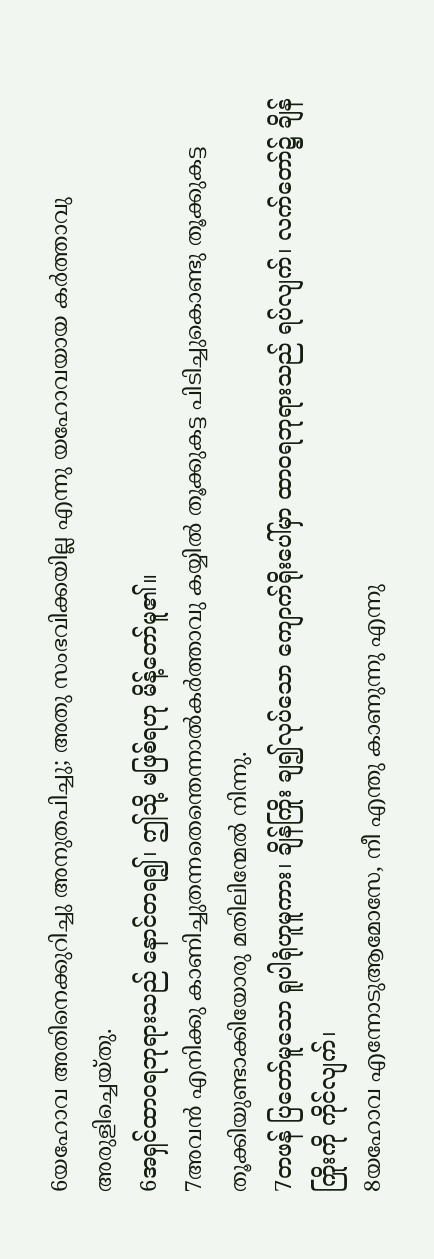6യഹോവ അതിനെക്കുറിച്ചു അനുതപിച്ചു; അതു സംഭവിക്കയില്ല എന്നു യഹോവയായ കര്‍ത്താവു അരുളിച്ചെയ്തു.
6အရှင်ထာဝရဘုရားသည် နောင်တရ၍၊ ဤသို့ မဖြစ်ရဟု မိန့်တော်မူ၏။
7അവന്‍ എനിക്കു കാണിച്ചുതന്നതെന്തെന്നാല്‍കര്‍ത്താവു കയ്യില്‍ തൂക്കുകട്ട പിടിച്ചുകൊണ്ടു തൂക്കുകട്ട തൂക്കിയുണ്ടാക്കിയോരു മതിലിന്മേല്‍ നിന്നു.
7တဖန် ပြတော်မူသော ရူပါရုံဟူမူကား၊ ချိန်ကြိုး ချ၍လုပ်သော ကျောက်ရိုးပေါ်မှာ ထာဝရဘုရားသည် ရပ်လျက်၊ လက်တော်၌ ချိန်ကြိုးကို ကိုင်လျက်၊
8യഹോവ എന്നോടുആമോസേ, നീ എന്തു കാണുന്നു എന്നു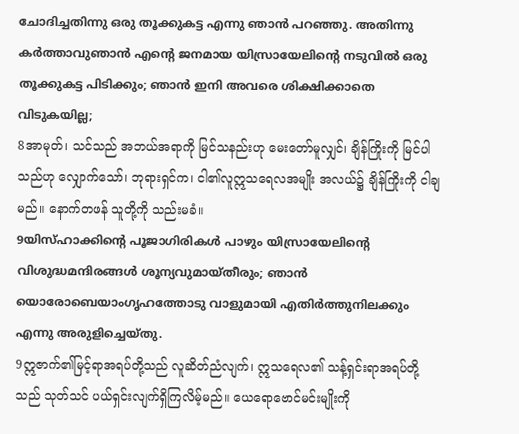ചോദിച്ചതിന്നു ഒരു തൂക്കുകട്ട എന്നു ഞാന്‍ പറഞ്ഞു. അതിന്നു കര്‍ത്താവുഞാന്‍ എന്റെ ജനമായ യിസ്രായേലിന്റെ നടുവില്‍ ഒരു തൂക്കുകട്ട പിടിക്കും; ഞാന്‍ ഇനി അവരെ ശിക്ഷിക്കാതെ വിടുകയില്ല;
8အာမုတ်၊ သင်သည် အဘယ်အရာကို မြင်သနည်းဟု မေးတော်မူလျှင်၊ ချိန်ကြိုးကို မြင်ပါသည်ဟု လျှောက်သော်၊ ဘုရားရှင်က၊ ငါ၏လူဣသရေလအမျိုး အလယ်၌ ချိန်ကြိုးကို ငါချမည်။ နောက်တဖန် သူတို့ကို သည်းမခံ။
9യിസ്ഹാക്കിന്റെ പൂജാഗിരികള്‍ പാഴും യിസ്രായേലിന്റെ വിശുദ്ധമന്ദിരങ്ങള്‍ ശൂന്യവുമായ്തീരും; ഞാന്‍ യൊരോബെയാംഗൃഹത്തോടു വാളുമായി എതിര്‍ത്തുനിലക്കും എന്നു അരുളിച്ചെയ്തു.
9ဣဇာက်၏မြင့်ရာအရပ်တို့သည် လူဆိတ်ညံလျက်၊ ဣသရေလ၏ သန့်ရှင်းရာအရပ်တို့သည် သုတ်သင် ပယ်ရှင်းလျက်ရှိကြလိမ့်မည်။ ယေရောဗောင်မင်းမျိုးကို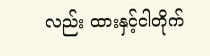လည်း ထားနှင့်ငါတိုက်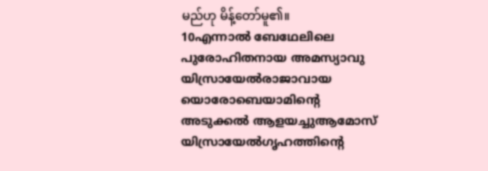မည်ဟု မိန့်တော်မူ၏။
10എന്നാല്‍ ബേഥേലിലെ പുരോഹിതനായ അമസ്യാവു യിസ്രായേല്‍രാജാവായ യൊരോബെയാമിന്റെ അടുക്കല്‍ ആളയച്ചുആമോസ് യിസ്രായേല്‍ഗൃഹത്തിന്റെ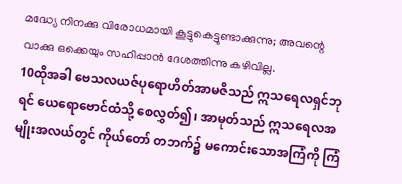മദ്ധ്യേ നിനക്കു വിരോധമായി കൂട്ടുകെട്ടുണ്ടാക്കുന്നു; അവന്റെ വാക്കു ഒക്കെയും സഹിപ്പാന്‍ ദേശത്തിന്നു കഴിവില്ല.
10ထိုအခါ ဗေသလယဇ်ပုရောဟိတ်အာမဇိသည် ဣသရေလရှင်ဘုရင် ယေရောဗောင်ထံသို့ စေလွှတ်၍၊ အာမုတ်သည် ဣသရေလအမျိုးအလယ်တွင် ကိုယ်တော် တဘက်၌ မကောင်းသောအကြံကို ကြံ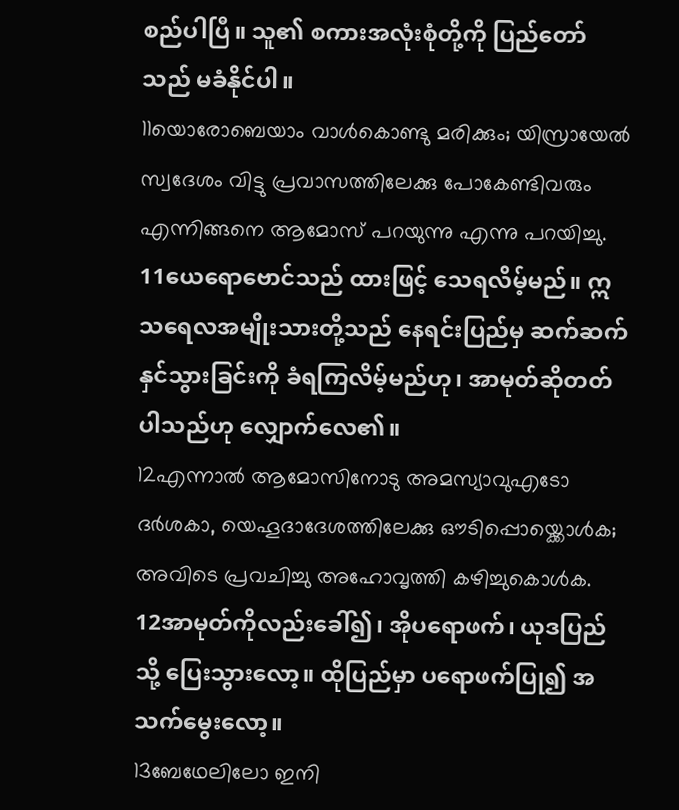စည်ပါပြီ။ သူ၏ စကားအလုံးစုံတို့ကို ပြည်တော်သည် မခံနိုင်ပါ။
11യൊരോബെയാം വാള്‍കൊണ്ടു മരിക്കും; യിസ്രായേല്‍ സ്വദേശം വിട്ടു പ്രവാസത്തിലേക്കു പോകേണ്ടിവരും എന്നിങ്ങനെ ആമോസ് പറയുന്നു എന്നു പറയിച്ചു.
11ယေရောဗောင်သည် ထားဖြင့် သေရလိမ့်မည်။ ဣသရေလအမျိုးသားတို့သည် နေရင်းပြည်မှ ဆက်ဆက် နှင်သွားခြင်းကို ခံရကြလိမ့်မည်ဟု၊ အာမုတ်ဆိုတတ်ပါသည်ဟု လျှောက်လေ၏။
12എന്നാല്‍ ആമോസിനോടു അമസ്യാവുഎടോ ദര്‍ശകാ, യെഹൂദാദേശത്തിലേക്കു ഔടിപ്പൊയ്ക്കൊള്‍ക; അവിടെ പ്രവചിച്ചു അഹോവൃത്തി കഴിച്ചുകൊള്‍ക.
12အာမုတ်ကိုလည်းခေါ်၍၊ အိုပရောဖက်၊ ယုဒပြည်သို့ ပြေးသွားလော့။ ထိုပြည်မှာ ပရောဖက်ပြု၍ အသက်မွေးလော့။
13ബേഥേലിലോ ഇനി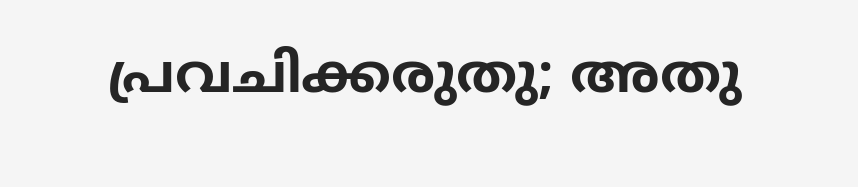പ്രവചിക്കരുതു; അതു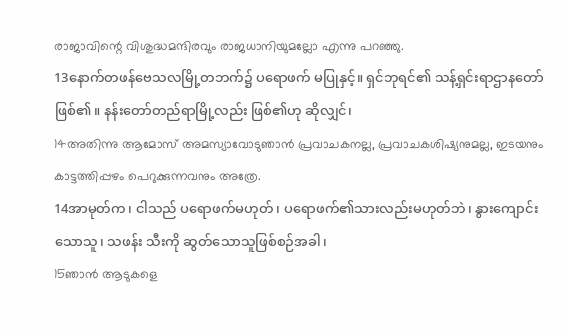രാജാവിന്റെ വിശുദ്ധമന്ദിരവും രാജധാനിയുമല്ലോ എന്നു പറഞ്ഞു.
13နောက်တဖန်ဗေသလမြို့တဘက်၌ ပရောဖက် မပြုနှင့်။ ရှင်ဘုရင်၏ သန့်ရှင်းရာဌာနတော် ဖြစ်၏။ နန်းတော်တည်ရာမြို့လည်း ဖြစ်၏ဟု ဆိုလျှင်၊
14അതിന്നു ആമോസ് അമസ്യാവോടുഞാന്‍ പ്രവാചകനല്ല, പ്രവാചകശിഷ്യനുമല്ല, ഇടയനും കാട്ടത്തിപ്പഴം പെറുക്കുന്നവനും അത്രേ.
14အာမုတ်က၊ ငါသည် ပရောဖက်မဟုတ်၊ ပရောဖက်၏သားလည်းမဟုတ်ဘဲ၊ နွားကျောင်းသောသူ၊ သဖန်း သီးကို ဆွတ်သောသူဖြစ်စဉ်အခါ၊
15ഞാന്‍ ആടുകളെ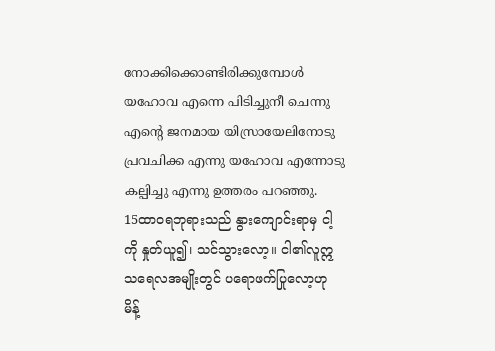നോക്കിക്കൊണ്ടിരിക്കുമ്പോള്‍ യഹോവ എന്നെ പിടിച്ചുനീ ചെന്നു എന്റെ ജനമായ യിസ്രായേലിനോടു പ്രവചിക്ക എന്നു യഹോവ എന്നോടു കല്പിച്ചു എന്നു ഉത്തരം പറഞ്ഞു.
15ထာဝရဘုရားသည် နွားကျောင်းရာမှ ငါ့ကို နှုတ်ယူ၍၊ သင်သွားလော့။ ငါ၏လူဣသရေလအမျိုးတွင် ပရောဖက်ပြုလော့ဟု မိန့်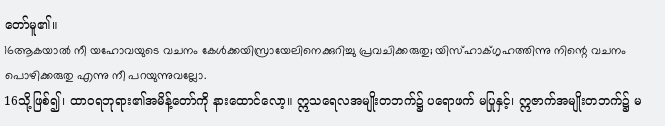တော်မူ၏။
16ആകയാല്‍ നീ യഹോവയുടെ വചനം കേള്‍ക്കയിസ്രായേലിനെക്കുറിച്ചു പ്രവചിക്കരുതു; യിസ്ഹാക്ഗൃഹത്തിന്നു നിന്റെ വചനം പൊഴിക്കരുതു എന്നു നീ പറയുന്നുവല്ലോ.
16သို့ဖြစ်၍၊ ထာဝရဘုရား၏အမိန့်တော်ကို နားထောင်လော့။ ဣသရေလအမျိုးတဘက်၌ ပရောဖက် မပြုနှင့်၊ ဣဇာက်အမျိုးတဘက်၌ မ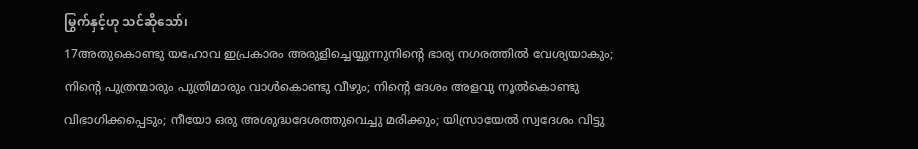မြွက်နှင့်ဟု သင်ဆိုသော်၊
17അതുകൊണ്ടു യഹോവ ഇപ്രകാരം അരുളിച്ചെയ്യുന്നുനിന്റെ ഭാര്യ നഗരത്തില്‍ വേശ്യയാകും; നിന്റെ പുത്രന്മാരും പുത്രിമാരും വാള്‍കൊണ്ടു വീഴും; നിന്റെ ദേശം അളവു നൂല്‍കൊണ്ടു വിഭാഗിക്കപ്പെടും; നീയോ ഒരു അശുദ്ധദേശത്തുവെച്ചു മരിക്കും; യിസ്രായേല്‍ സ്വദേശം വിട്ടു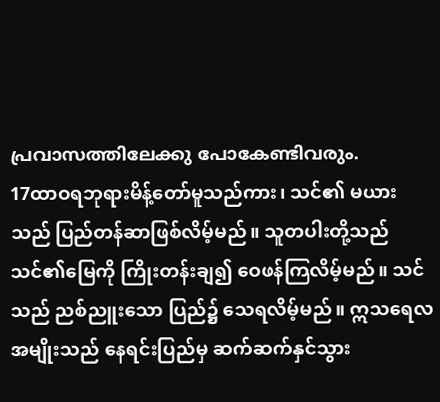പ്രവാസത്തിലേക്കു പോകേണ്ടിവരും.
17ထာဝရဘုရားမိန့်တော်မူသည်ကား၊ သင်၏ မယားသည် ပြည်တန်ဆာဖြစ်လိမ့်မည်။ သူတပါးတို့သည် သင်၏မြေကို ကြိုးတန်းချ၍ ဝေဖန်ကြလိမ့်မည်။ သင်သည် ညစ်ညူးသော ပြည်၌ သေရလိမ့်မည်။ ဣသရေလ အမျိုးသည် နေရင်းပြည်မှ ဆက်ဆက်နှင်သွား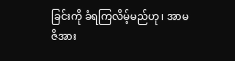ခြင်းကို ခံရကြလိမ့်မည်ဟု၊ အာမဇိအား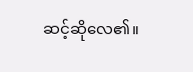ဆင့်ဆိုလေ၏။